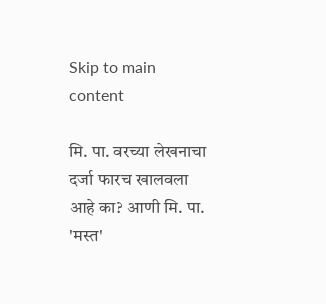Skip to main content

मि. पा. वरच्या लेखनाचा दर्जा फारच खालवला आहे का? आणी मि. पा. 'मस्त'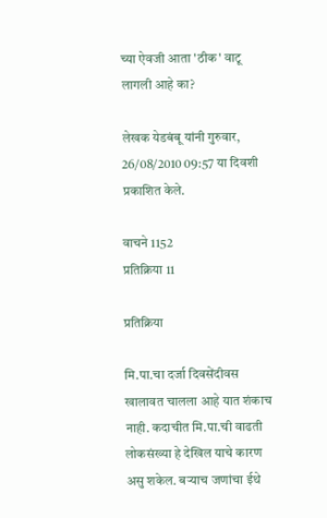च्या ऐवजी आता 'ठीक' वाटू लागली आहे का?

लेखक येडबंबू यांनी गुरुवार, 26/08/2010 09:57 या दिवशी प्रकाशित केले.

वाचने 1152
प्रतिक्रिया 11

प्रतिक्रिया

मि.पा.चा दर्जा दिवसेंदीवस खालावत चालला आहे यात शंकाच नाही. कदाचीत मि.पा.ची वाढती लोकसंख्या हे देखिल याचे कारण असु शकेल. बर्‍याच जणांचा ईथे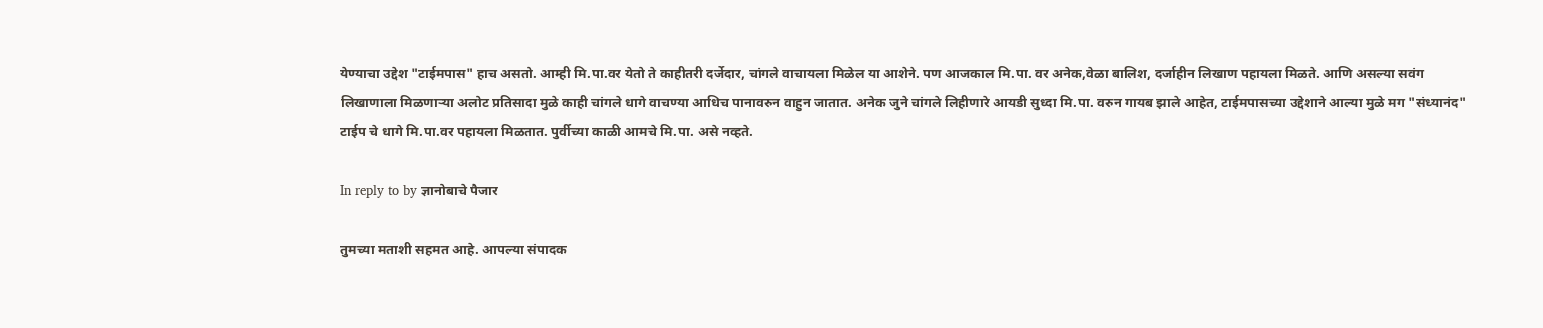येण्याचा उद्देश "टाईमपास" हाच असतो. आम्ही मि.पा.वर येतो ते काहीतरी दर्जेदार, चांगले वाचायला मिळेल या आशेने. पण आजकाल मि.पा. वर अनेक,वेळा बालिश, दर्जाहीन लिखाण पहायला मिळते. आणि असल्या सवंग लिखाणाला मिळणार्‍या अलोट प्रतिसादा मुळे काही चांगले धागे वाचण्या आधिच पानावरुन वाहुन जातात. अनेक जुने चांगले लिहीणारे आयडी सुध्दा मि.पा. वरुन गायब झाले आहेत, टाईमपासच्या उद्देशाने आल्या मुळे मग "संध्यानंद" टाईप चे धागे मि.पा.वर पहायला मिळतात. पुर्वीच्या काळी आमचे मि.पा. असे नव्हते.

In reply to by ज्ञानोबाचे पैजार

तुमच्या मताशी सहमत आहे. आपल्या संपादक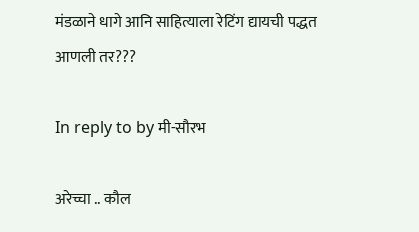मंडळाने धागे आनि साहित्याला रेटिंग द्यायची पद्धत आणली तर???

In reply to by मी-सौरभ

अरेच्चा .. कौल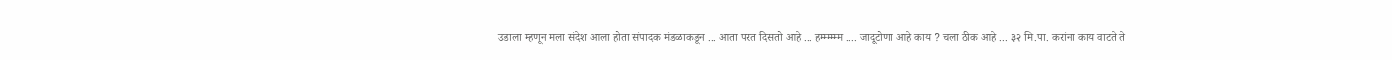उडाला म्हणून मला संदेश आला होता संपादक मंडळाकडून ... आता परत दिसतो आहे ... हम्म्म्म्म्म .... जादूटोणा आहे काय ? चला ठीक आहे ... ३२ मि.पा. करांना काय वाटते ते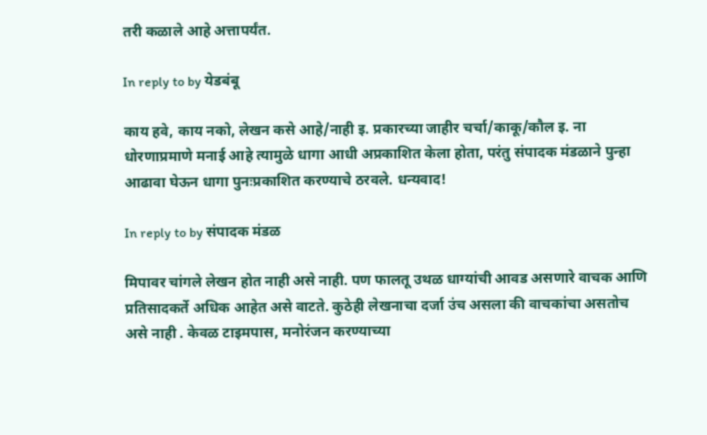तरी कळाले आहे अत्तापर्यंत.

In reply to by येडबंबू

काय हवे, काय नको, लेखन कसे आहे/नाही इ. प्रकारच्या जाहीर चर्चा/काकू/कौल इ. ना धोरणाप्रमाणे मनाई आहे त्यामुळे धागा आधी अप्रकाशित केला होता, परंतु संपादक मंडळाने पुन्हा आढावा घेऊन धागा पुनःप्रकाशित करण्याचे ठरवले. धन्यवाद!

In reply to by संपादक मंडळ

मिपावर चांगले लेखन होत नाही असे नाही. पण फालतू उथळ धाग्यांची आवड असणारे वाचक आणि प्रतिसादकर्ते अधिक आहेत असे वाटते. कुठेही लेखनाचा दर्जा उंच असला की वाचकांचा असतोच असे नाही . केवळ टाइमपास, मनोरंजन करण्याच्या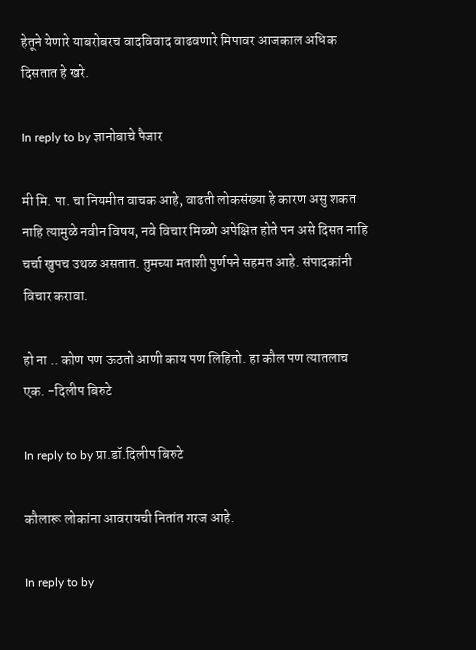हेतूने येणारे याबरोबरच वादविवाद वाढवणारे मिपावर आजकाल अधिक दिसतात हे खरे.

In reply to by ज्ञानोबाचे पैजार

मी मि. पा. चा नियमीत वाचक आहे, वाढती लोकसंख्या हे कारण असु शकत नाहि त्यामुळे नवीन विषय, नवे विचार मिळ्णे अपेक्षित होते पन असे दिसत नाहि चर्चा खुपच उथळ असतात. तुमच्या मताशी पुर्णपने सहमत आहे. संपादकांनी विचार करावा.

हो ना .. कोण पण ऊठतो आणी काय पण लिहितो. हा कौल पण त्यातलाच एक. -दिलीप बिरुटे

In reply to by प्रा.डॉ.दिलीप बिरुटे

कौलारू लोकांना आवरायची नितांत गरज आहे.

In reply to by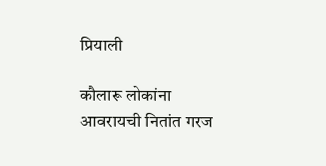प्रियाली

कौलारू लोकांना आवरायची नितांत गरज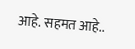आहे. सहमत आहे..